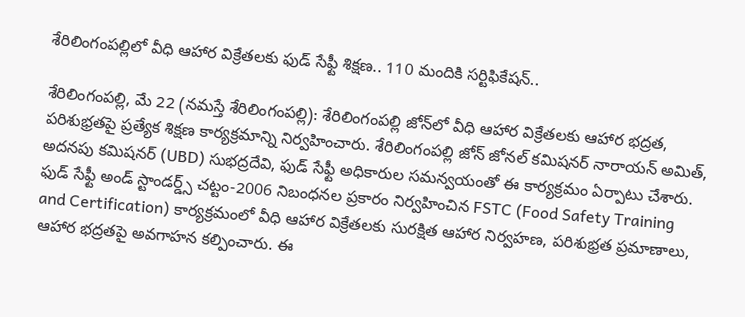శేరిలింగంపల్లిలో వీధి ఆహార విక్రేతలకు ఫుడ్ సేఫ్టీ శిక్షణ.. 110 మందికి సర్టిఫికేషన్..

శేరిలింగంప‌ల్లి, మే 22 (న‌మ‌స్తే శేరిలింగంప‌ల్లి): శేరిలింగంపల్లి జోన్‌లో వీధి ఆహార విక్రేతలకు ఆహార భద్రత, పరిశుభ్రతపై ప్రత్యేక శిక్షణ కార్యక్రమాన్ని నిర్వహించారు. శేరిలింగంపల్లి జోన్ జోనల్ కమిషనర్ నారాయన్ అమిత్, అదనపు కమిషనర్ (UBD) సుభద్రదేవి, ఫుడ్ సేఫ్టీ అధికారుల సమన్వయంతో ఈ కార్యక్రమం ఏర్పాటు చేశారు. ఫుడ్ సేఫ్టీ అండ్ స్టాండర్డ్స్ చట్టం-2006 నిబంధనల ప్రకారం నిర్వహించిన FSTC (Food Safety Training and Certification) కార్యక్రమంలో వీధి ఆహార విక్రేతలకు సురక్షిత ఆహార నిర్వహణ, పరిశుభ్రత ప్రమాణాలు, ఆహార భద్రతపై అవగాహన కల్పించారు. ఈ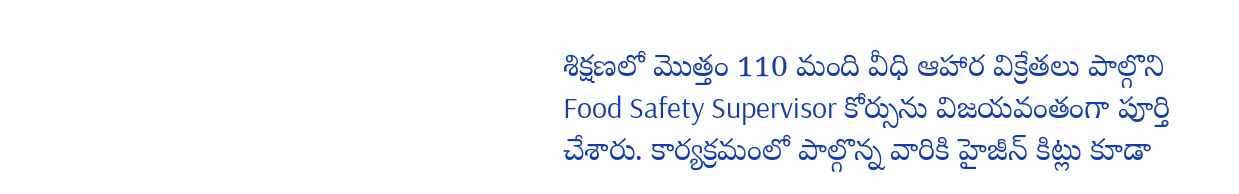శిక్షణలో మొత్తం 110 మంది వీధి ఆహార విక్రేతలు పాల్గొని Food Safety Supervisor కోర్సును విజయవంతంగా పూర్తి చేశారు. కార్యక్రమంలో పాల్గొన్న వారికి హైజీన్ కిట్లు కూడా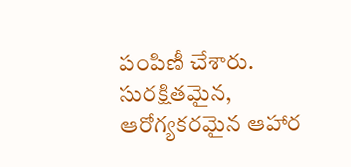పంపిణీ చేశారు. సురక్షితమైన, ఆరోగ్యకరమైన ఆహార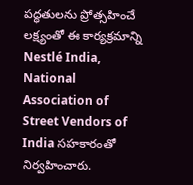పద్ధతులను ప్రోత్సహించే లక్ష్యంతో ఈ కార్యక్రమాన్ని Nestlé India, National Association of Street Vendors of India సహకారంతో నిర్వహించారు.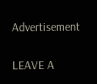Advertisement

LEAVE A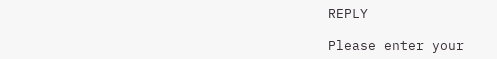REPLY

Please enter your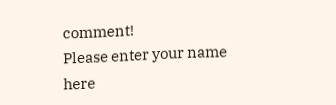comment!
Please enter your name here